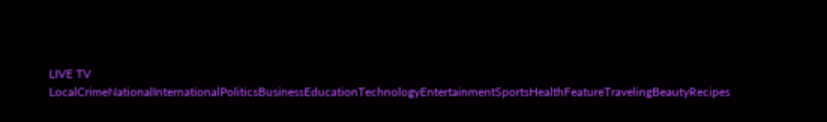LIVE TV LocalCrimeNationalInternationalPoliticsBusinessEducationTechnologyEntertainmentSportsHealthFeatureTravelingBeautyRecipes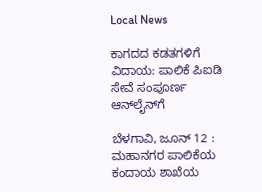Local News

ಕಾಗದದ ಕಡತಗಳಿಗೆ ವಿದಾಯ: ಪಾಲಿಕೆ ಪಿಐಡಿ ಸೇವೆ ಸಂಪೂರ್ಣ ಆನ್‌ಲೈನ್‌ಗೆ

ಬೆಳಗಾವಿ, ಜೂನ್ 12 : ಮಹಾನಗರ ಪಾಲಿಕೆಯ ಕಂದಾಯ ಶಾಖೆಯ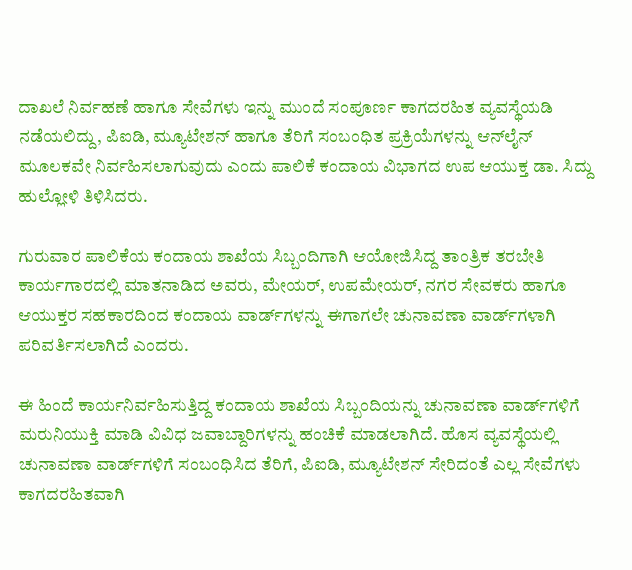ದಾಖಲೆ ನಿರ್ವಹಣೆ ಹಾಗೂ ಸೇವೆಗಳು ಇನ್ನು ಮುಂದೆ ಸಂಪೂರ್ಣ ಕಾಗದರಹಿತ ವ್ಯವಸ್ಥೆಯಡಿ ನಡೆಯಲಿದ್ದು, ಪಿಐಡಿ, ಮ್ಯೂಟೇಶನ್ ಹಾಗೂ ತೆರಿಗೆ ಸಂಬಂಧಿತ ಪ್ರಕ್ರಿಯೆಗಳನ್ನು ಆನ್‌ಲೈನ್ ಮೂಲಕವೇ ನಿರ್ವಹಿಸಲಾಗುವುದು ಎಂದು ಪಾಲಿಕೆ ಕಂದಾಯ ವಿಭಾಗದ ಉಪ ಆಯುಕ್ತ ಡಾ. ಸಿದ್ದು ಹುಲ್ಲೋಳಿ ತಿಳಿಸಿದರು.

ಗುರುವಾರ ಪಾಲಿಕೆಯ ಕಂದಾಯ ಶಾಖೆಯ ಸಿಬ್ಬಂದಿಗಾಗಿ ಆಯೋಜಿಸಿದ್ದ ತಾಂತ್ರಿಕ ತರಬೇತಿ ಕಾರ್ಯಗಾರದಲ್ಲಿ ಮಾತನಾಡಿದ ಅವರು, ಮೇಯರ್, ಉಪಮೇಯರ್, ನಗರ ಸೇವಕರು ಹಾಗೂ ಆಯುಕ್ತರ ಸಹಕಾರದಿಂದ ಕಂದಾಯ ವಾರ್ಡ್‌ಗಳನ್ನು ಈಗಾಗಲೇ ಚುನಾವಣಾ ವಾರ್ಡ್‌ಗಳಾಗಿ ಪರಿವರ್ತಿಸಲಾಗಿದೆ ಎಂದರು.

ಈ ಹಿಂದೆ ಕಾರ್ಯನಿರ್ವಹಿಸುತ್ತಿದ್ದ ಕಂದಾಯ ಶಾಖೆಯ ಸಿಬ್ಬಂದಿಯನ್ನು ಚುನಾವಣಾ ವಾರ್ಡ್‌ಗಳಿಗೆ ಮರುನಿಯುಕ್ತಿ ಮಾಡಿ ವಿವಿಧ ಜವಾಬ್ದಾರಿಗಳನ್ನು ಹಂಚಿಕೆ ಮಾಡಲಾಗಿದೆ. ಹೊಸ ವ್ಯವಸ್ಥೆಯಲ್ಲಿ ಚುನಾವಣಾ ವಾರ್ಡ್‌ಗಳಿಗೆ ಸಂಬಂಧಿಸಿದ ತೆರಿಗೆ, ಪಿಐಡಿ, ಮ್ಯೂಟೇಶನ್ ಸೇರಿದಂತೆ ಎಲ್ಲ ಸೇವೆಗಳು ಕಾಗದರಹಿತವಾಗಿ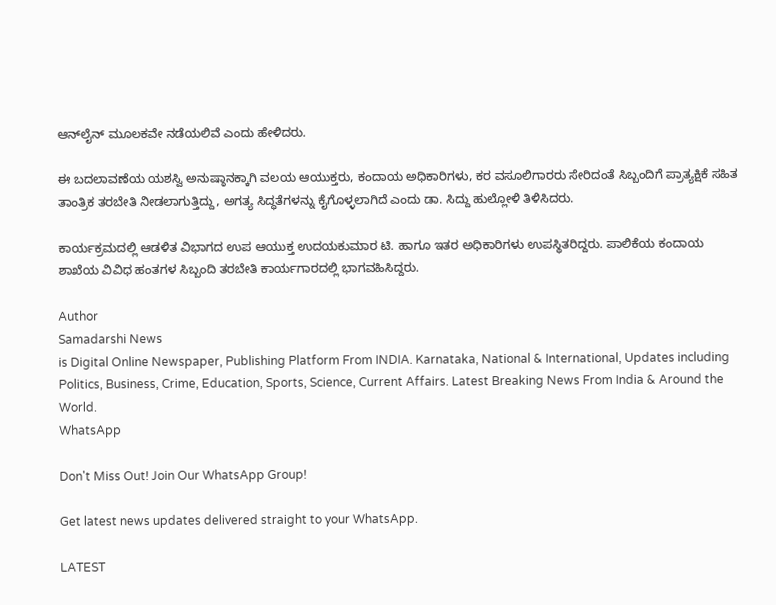ಆನ್‌ಲೈನ್ ಮೂಲಕವೇ ನಡೆಯಲಿವೆ ಎಂದು ಹೇಳಿದರು.

ಈ ಬದಲಾವಣೆಯ ಯಶಸ್ವಿ ಅನುಷ್ಠಾನಕ್ಕಾಗಿ ವಲಯ ಆಯುಕ್ತರು, ಕಂದಾಯ ಅಧಿಕಾರಿಗಳು, ಕರ ವಸೂಲಿಗಾರರು ಸೇರಿದಂತೆ ಸಿಬ್ಬಂದಿಗೆ ಪ್ರಾತ್ಯಕ್ಷಿಕೆ ಸಹಿತ ತಾಂತ್ರಿಕ ತರಬೇತಿ ನೀಡಲಾಗುತ್ತಿದ್ದು, ಅಗತ್ಯ ಸಿದ್ಧತೆಗಳನ್ನು ಕೈಗೊಳ್ಳಲಾಗಿದೆ ಎಂದು ಡಾ. ಸಿದ್ದು ಹುಲ್ಲೋಳಿ ತಿಳಿಸಿದರು.

ಕಾರ್ಯಕ್ರಮದಲ್ಲಿ ಆಡಳಿತ ವಿಭಾಗದ ಉಪ ಆಯುಕ್ತ ಉದಯಕುಮಾರ ಟಿ. ಹಾಗೂ ಇತರ ಅಧಿಕಾರಿಗಳು ಉಪಸ್ಥಿತರಿದ್ದರು. ಪಾಲಿಕೆಯ ಕಂದಾಯ ಶಾಖೆಯ ವಿವಿಧ ಹಂತಗಳ ಸಿಬ್ಬಂದಿ ತರಬೇತಿ ಕಾರ್ಯಗಾರದಲ್ಲಿ ಭಾಗವಹಿಸಿದ್ದರು.

Author
Samadarshi News
is Digital Online Newspaper, Publishing Platform From INDIA. Karnataka, National & International, Updates including Politics, Business, Crime, Education, Sports, Science, Current Affairs. Latest Breaking News From India & Around the World.
WhatsApp

Don't Miss Out! Join Our WhatsApp Group!

Get latest news updates delivered straight to your WhatsApp.

LATEST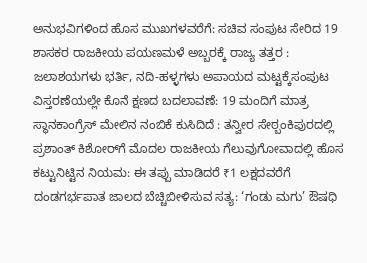ಅನುಭವಿಗಳಿಂದ ಹೊಸ ಮುಖಗಳವರೆಗೆ: ಸಚಿವ ಸಂಪುಟ ಸೇರಿದ 19 ಶಾಸಕರ ರಾಜಕೀಯ ಪಯಣಮಳೆ ಅಬ್ಬರಕ್ಕೆ ರಾಜ್ಯ ತತ್ತರ : ಜಲಾಶಯಗಳು ಭರ್ತಿ, ನದಿ-ಹಳ್ಳಗಳು ಅಪಾಯದ ಮಟ್ಟಕ್ಕೆಸಂಪುಟ ವಿಸ್ತರಣೆಯಲ್ಲೇ ಕೊನೆ ಕ್ಷಣದ ಬದಲಾವಣೆ: 19 ಮಂದಿಗೆ ಮಾತ್ರ ಸ್ಥಾನಕಾಂಗ್ರೆಸ್ ಮೇಲಿನ ನಂಬಿಕೆ ಕುಸಿದಿದೆ : ತನ್ವೀರ ಸೇಠ್ಬಂಕಿಪುರದಲ್ಲಿ ಪ್ರಶಾಂತ್ ಕಿಶೋರ್‌ಗೆ ಮೊದಲ ರಾಜಕೀಯ ಗೆಲುವುಗೋವಾದಲ್ಲಿ ಹೊಸ ಕಟ್ಟುನಿಟ್ಟಿನ ನಿಯಮ: ಈ ತಪ್ಪು ಮಾಡಿದರೆ ₹1 ಲಕ್ಷದವರೆಗೆ ದಂಡಗರ್ಭಪಾತ ಜಾಲದ ಬೆಚ್ಚಿಬೀಳಿಸುವ ಸತ್ಯ: ‘ಗಂಡು ಮಗು’ ಔಷಧಿ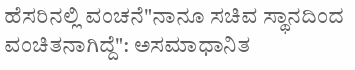ಹೆಸರಿನಲ್ಲಿ ವಂಚನೆ"ನಾನೂ ಸಚಿವ ಸ್ಥಾನದಿಂದ ವಂಚಿತನಾಗಿದ್ದೆ": ಅಸಮಾಧಾನಿತ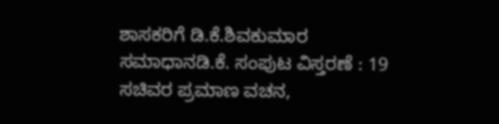ಶಾಸಕರಿಗೆ ಡಿ.ಕೆ.ಶಿವಕುಮಾರ ಸಮಾಧಾನಡಿ.ಕೆ. ಸಂಪುಟ ವಿಸ್ತರಣೆ : 19 ಸಚಿವರ ಪ್ರಮಾಣ ವಚನ,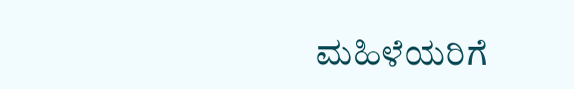ಮಹಿಳೆಯರಿಗೆ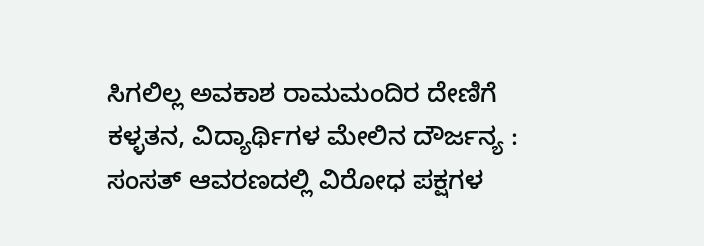ಸಿಗಲಿಲ್ಲ ಅವಕಾಶ ರಾಮಮಂದಿರ ದೇಣಿಗೆ ಕಳ್ಳತನ, ವಿದ್ಯಾರ್ಥಿಗಳ ಮೇಲಿನ ದೌರ್ಜನ್ಯ : ಸಂಸತ್ ಆವರಣದಲ್ಲಿ ವಿರೋಧ ಪಕ್ಷಗಳ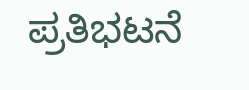ಪ್ರತಿಭಟನೆ